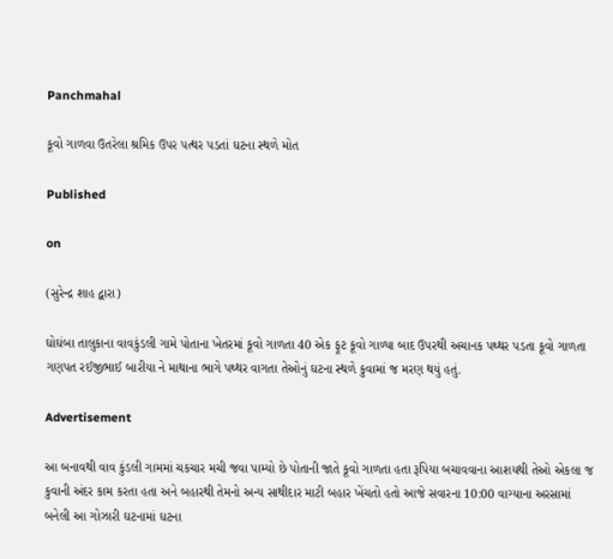Panchmahal

કૂવો ગાળવા ઉતરેલા શ્રમિક ઉપર પત્થર પડતાં ઘટના સ્થળે મોત

Published

on

(સુરેન્દ્ર શાહ દ્વારા)

ઘોઘંબા તાલુકાના વાવકુંડલી ગામે પોતાના ખેતરમાં કૂવો ગાળતા 40 એક ફૂટ કૂવો ગાળ્યા બાદ ઉપરથી અચાનક પથ્થર પડતા કૂવો ગાળતા ગણપત રઈજીભાઈ બારીયા ને માથાના ભાગે પથ્થર વાગતા તેઓનું ઘટના સ્થળે કુવામાં જ મરણ થયું હતું.

Advertisement

આ બનાવથી વાવ કુંડલી ગામમાં ચકચાર મચી જવા પામ્યો છે પોતાની જાતે કૂવો ગાળતા હતા રૂપિયા બચાવવાના આશયથી તેઓ એકલા જ કુવાની અંદર કામ કરતા હતા અને બહારથી તેમનો અન્ય સાથીદાર માટી બહાર ખેંચતો હતો આજે સવારના 10:00 વાગ્યાના અરસામાં બનેલી આ ગોઝારી ઘટનામાં ઘટના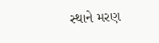સ્થાને મરણ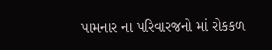પામનાર ના પરિવારજનો માં રોકકળ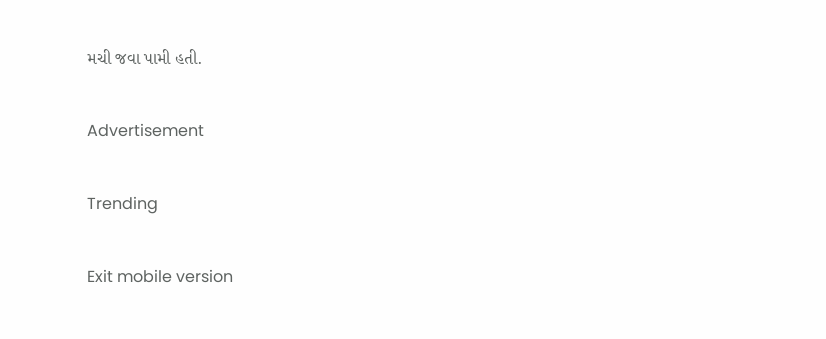મચી જવા પામી હતી.

Advertisement

Trending

Exit mobile version